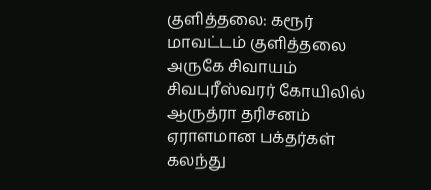குளித்தலை: கரூர் மாவட்டம் குளித்தலை அருகே சிவாயம் சிவபுரீஸ்வரர் கோயிலில் ஆருத்ரா தரிசனம் ஏராளமான பக்தர்கள் கலந்து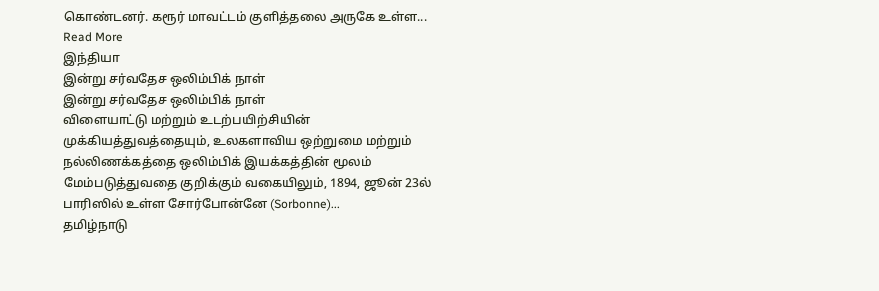கொண்டனர். கரூர் மாவட்டம் குளித்தலை அருகே உள்ள...
Read More
இந்தியா
இன்று சர்வதேச ஒலிம்பிக் நாள்
இன்று சர்வதேச ஒலிம்பிக் நாள்
விளையாட்டு மற்றும் உடற்பயிற்சியின் முக்கியத்துவத்தையும், உலகளாவிய ஒற்றுமை மற்றும் நல்லிணக்கத்தை ஒலிம்பிக் இயக்கத்தின் மூலம் மேம்படுத்துவதை குறிக்கும் வகையிலும், 1894, ஜூன் 23ல் பாரிஸில் உள்ள சோர்போன்னே (Sorbonne)...
தமிழ்நாடு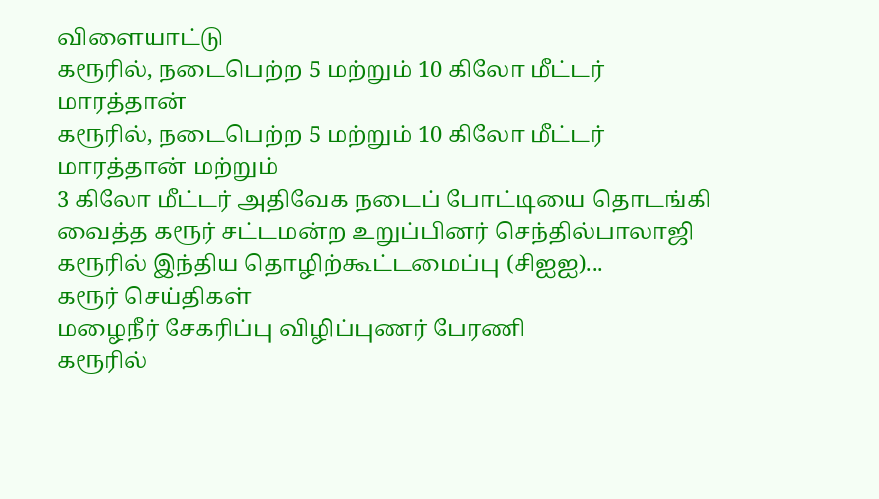விளையாட்டு
கரூரில், நடைபெற்ற 5 மற்றும் 10 கிலோ மீட்டர் மாரத்தான்
கரூரில், நடைபெற்ற 5 மற்றும் 10 கிலோ மீட்டர் மாரத்தான் மற்றும்
3 கிலோ மீட்டர் அதிவேக நடைப் போட்டியை தொடங்கி வைத்த கரூர் சட்டமன்ற உறுப்பினர் செந்தில்பாலாஜி
கரூரில் இந்திய தொழிற்கூட்டமைப்பு (சிஐஐ)...
கரூர் செய்திகள்
மழைநீர் சேகரிப்பு விழிப்புணர் பேரணி
கரூரில்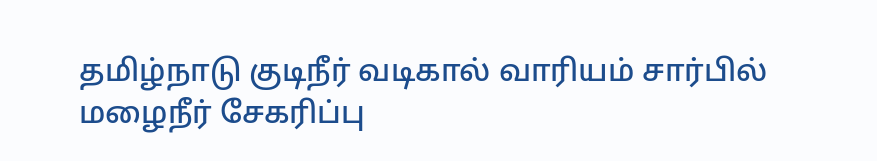தமிழ்நாடு குடிநீர் வடிகால் வாரியம் சார்பில் மழைநீர் சேகரிப்பு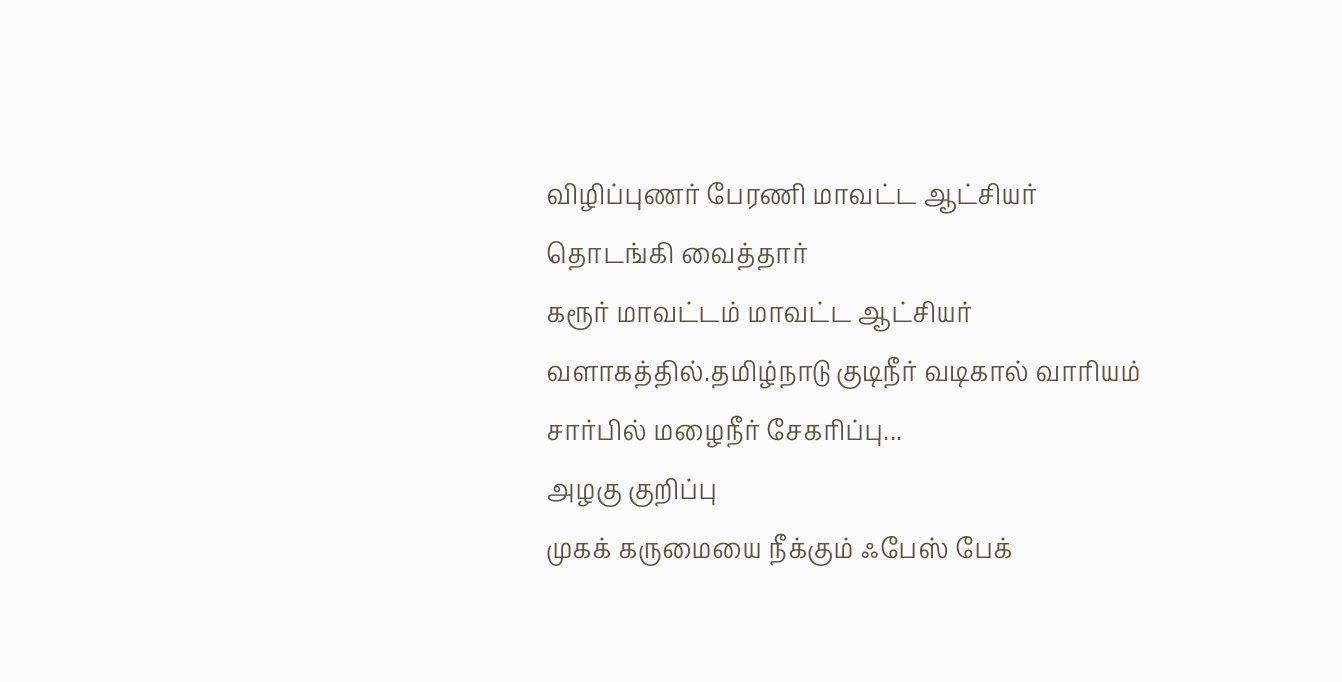விழிப்புணர் பேரணி மாவட்ட ஆட்சியர் தொடங்கி வைத்தார்
கரூர் மாவட்டம் மாவட்ட ஆட்சியர் வளாகத்தில்.தமிழ்நாடு குடிநீர் வடிகால் வாரியம் சார்பில் மழைநீர் சேகரிப்பு...
அழகு குறிப்பு
முகக் கருமையை நீக்கும் ஃபேஸ் பேக்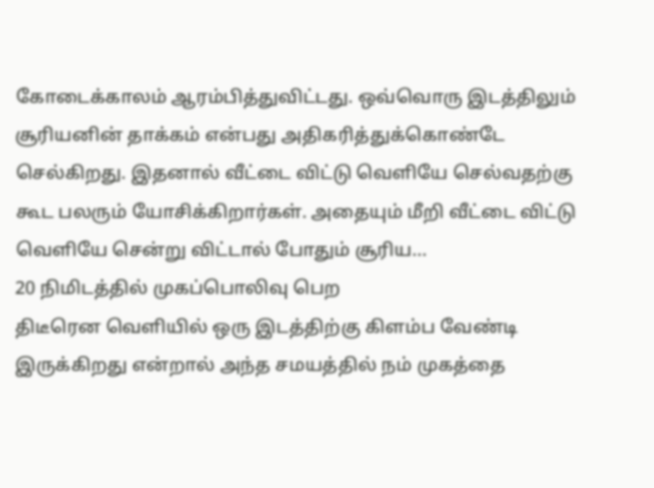கோடைக்காலம் ஆரம்பித்துவிட்டது. ஒவ்வொரு இடத்திலும் சூரியனின் தாக்கம் என்பது அதிகரித்துக்கொண்டே செல்கிறது. இதனால் வீட்டை விட்டு வெளியே செல்வதற்கு கூட பலரும் யோசிக்கிறார்கள். அதையும் மீறி வீட்டை விட்டு வெளியே சென்று விட்டால் போதும் சூரிய...
20 நிமிடத்தில் முகப்பொலிவு பெற
திடீரென வெளியில் ஒரு இடத்திற்கு கிளம்ப வேண்டி இருக்கிறது என்றால் அந்த சமயத்தில் நம் முகத்தை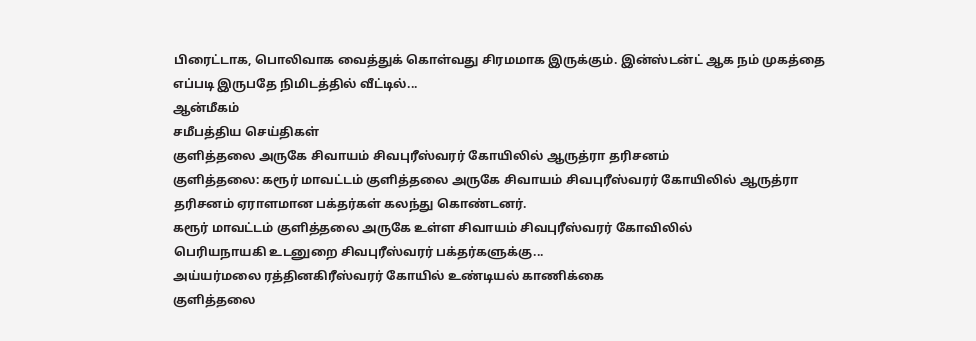பிரைட்டாக, பொலிவாக வைத்துக் கொள்வது சிரமமாக இருக்கும். இன்ஸ்டன்ட் ஆக நம் முகத்தை எப்படி இருபதே நிமிடத்தில் வீட்டில்...
ஆன்மீகம்
சமீபத்திய செய்திகள்
குளித்தலை அருகே சிவாயம் சிவபுரீஸ்வரர் கோயிலில் ஆருத்ரா தரிசனம்
குளித்தலை: கரூர் மாவட்டம் குளித்தலை அருகே சிவாயம் சிவபுரீஸ்வரர் கோயிலில் ஆருத்ரா தரிசனம் ஏராளமான பக்தர்கள் கலந்து கொண்டனர்.
கரூர் மாவட்டம் குளித்தலை அருகே உள்ள சிவாயம் சிவபுரீஸ்வரர் கோவிலில்
பெரியநாயகி உடனுறை சிவபுரீஸ்வரர் பக்தர்களுக்கு...
அய்யர்மலை ரத்தினகிரீஸ்வரர் கோயில் உண்டியல் காணிக்கை
குளித்தலை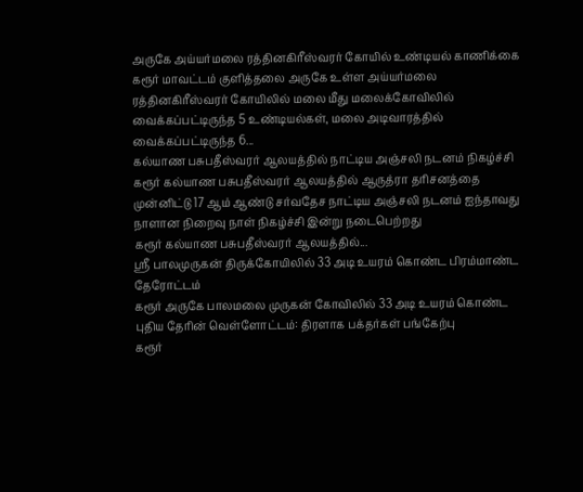அருகே அய்யர்மலை ரத்தினகிரீஸ்வரர் கோயில் உண்டியல் காணிக்கை
கரூர் மாவட்டம் குளித்தலை அருகே உள்ள அய்யர்மலை ரத்தினகிரீஸ்வரர் கோயிலில் மலை மீது மலைக்கோவிலில் வைக்கப்பட்டிருந்த 5 உண்டியல்கள், மலை அடிவாரத்தில் வைக்கப்பட்டிருந்த 6...
கல்யாண பசுபதீஸ்வரர் ஆலயத்தில் நாட்டிய அஞ்சலி நடனம் நிகழ்ச்சி
கரூர் கல்யாண பசுபதீஸ்வரர் ஆலயத்தில் ஆருத்ரா தரிசனத்தை முன்னிட்டு 17 ஆம் ஆண்டு சர்வதேச நாட்டிய அஞ்சலி நடனம் ஐந்தாவது நாளான நிறைவு நாள் நிகழ்ச்சி இன்று நடைபெற்றது
கரூர் கல்யாண பசுபதீஸ்வரர் ஆலயத்தில்...
ஸ்ரீ பாலமுருகன் திருக்கோயிலில் 33 அடி உயரம் கொண்ட பிரம்மாண்ட தேரோட்டம்
கரூர் அருகே பாலமலை முருகன் கோவிலில் 33 அடி உயரம் கொண்ட புதிய தேரின் வெள்ளோட்டம்: திரளாக பக்தர்கள் பங்கேற்பு
கரூர்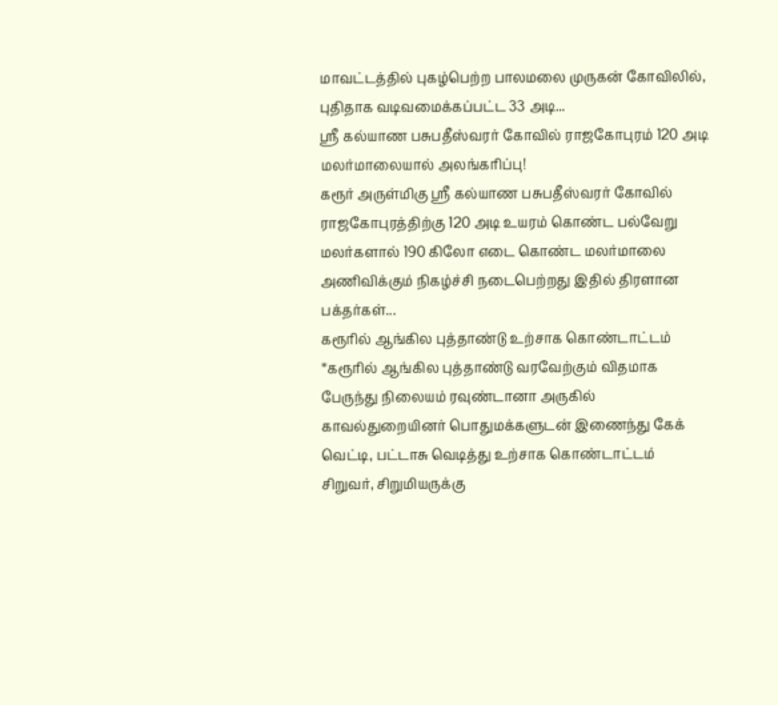மாவட்டத்தில் புகழ்பெற்ற பாலமலை முருகன் கோவிலில், புதிதாக வடிவமைக்கப்பட்ட 33 அடி...
ஸ்ரீ கல்யாண பசுபதீஸ்வரர் கோவில் ராஜகோபுரம் 120 அடி மலர்மாலையால் அலங்கரிப்பு!
கரூர் அருள்மிகு ஸ்ரீ கல்யாண பசுபதீஸ்வரர் கோவில் ராஜகோபுரத்திற்கு 120 அடி உயரம் கொண்ட பல்வேறு மலர்களால் 190 கிலோ எடை கொண்ட மலர்மாலை அணிவிக்கும் நிகழ்ச்சி நடைபெற்றது இதில் திரளான பக்தர்கள்...
கரூரில் ஆங்கில புத்தாண்டு உற்சாக கொண்டாட்டம்
*கரூரில் ஆங்கில புத்தாண்டு வரவேற்கும் விதமாக பேருந்து நிலையம் ரவுண்டானா அருகில் காவல்துறையினர் பொதுமக்களுடன் இணைந்து கேக் வெட்டி, பட்டாசு வெடித்து உற்சாக கொண்டாட்டம்
சிறுவர், சிறுமியருக்கு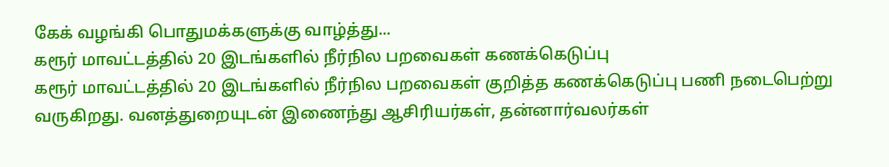கேக் வழங்கி பொதுமக்களுக்கு வாழ்த்து...
கரூர் மாவட்டத்தில் 20 இடங்களில் நீர்நில பறவைகள் கணக்கெடுப்பு
கரூர் மாவட்டத்தில் 20 இடங்களில் நீர்நில பறவைகள் குறித்த கணக்கெடுப்பு பணி நடைபெற்று வருகிறது. வனத்துறையுடன் இணைந்து ஆசிரியர்கள், தன்னார்வலர்கள்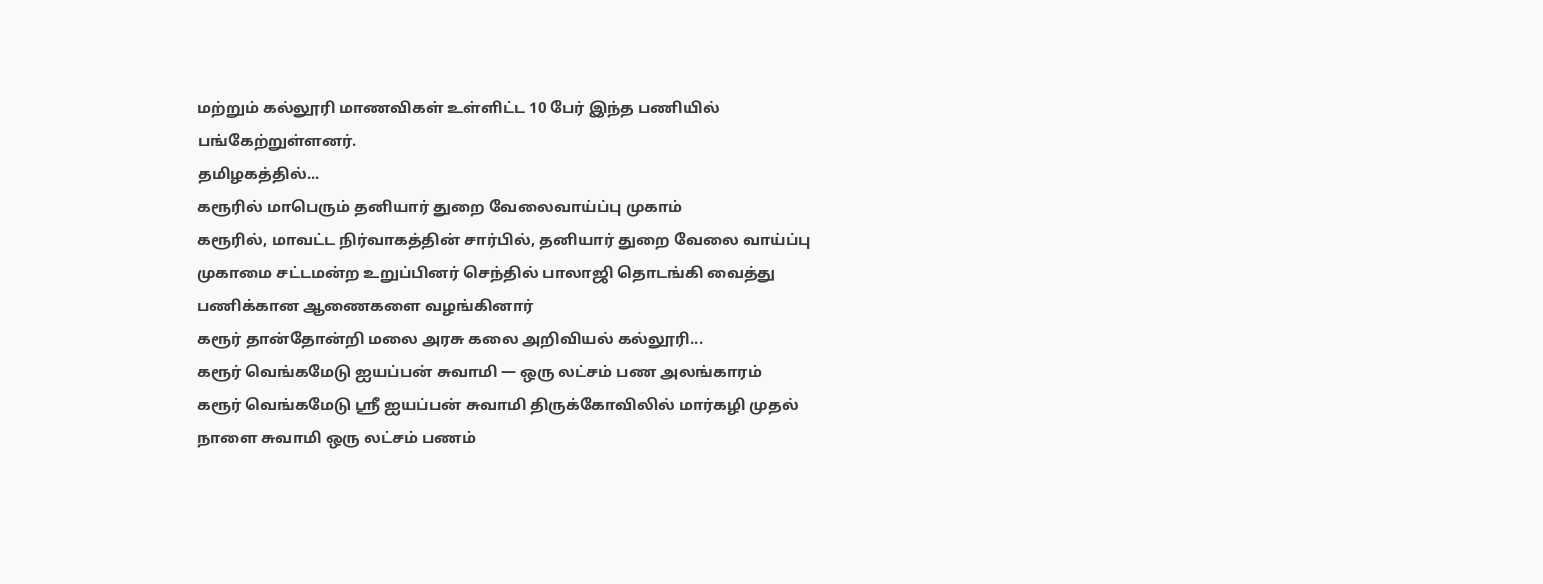மற்றும் கல்லூரி மாணவிகள் உள்ளிட்ட 10 பேர் இந்த பணியில் பங்கேற்றுள்ளனர்.
தமிழகத்தில்...
கரூரில் மாபெரும் தனியார் துறை வேலைவாய்ப்பு முகாம்
கரூரில், மாவட்ட நிர்வாகத்தின் சார்பில், தனியார் துறை வேலை வாய்ப்பு முகாமை சட்டமன்ற உறுப்பினர் செந்தில் பாலாஜி தொடங்கி வைத்து பணிக்கான ஆணைகளை வழங்கினார்
கரூர் தான்தோன்றி மலை அரசு கலை அறிவியல் கல்லூரி...
கரூர் வெங்கமேடு ஐயப்பன் சுவாமி — ஒரு லட்சம் பண அலங்காரம்
கரூர் வெங்கமேடு ஸ்ரீ ஐயப்பன் சுவாமி திருக்கோவிலில் மார்கழி முதல் நாளை சுவாமி ஒரு லட்சம் பணம்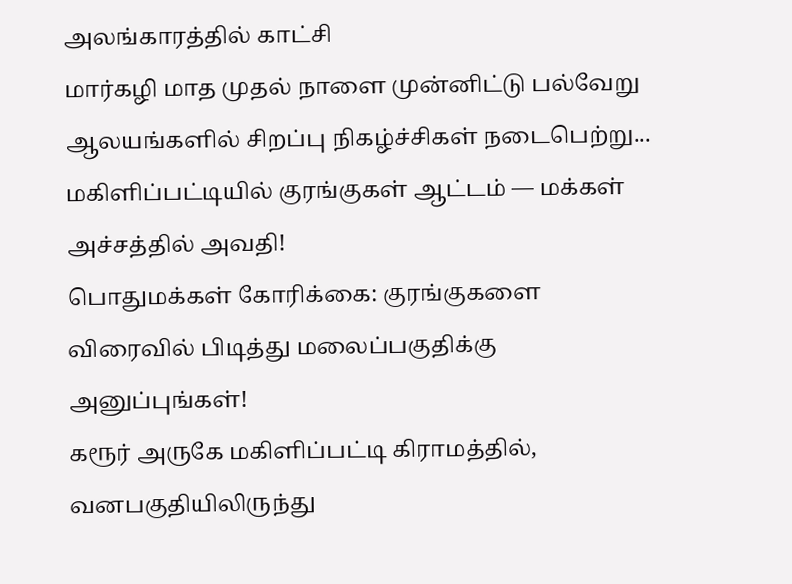அலங்காரத்தில் காட்சி
மார்கழி மாத முதல் நாளை முன்னிட்டு பல்வேறு ஆலயங்களில் சிறப்பு நிகழ்ச்சிகள் நடைபெற்று...
மகிளிப்பட்டியில் குரங்குகள் ஆட்டம் — மக்கள் அச்சத்தில் அவதி!
பொதுமக்கள் கோரிக்கை: குரங்குகளை விரைவில் பிடித்து மலைப்பகுதிக்கு அனுப்புங்கள்!
கரூர் அருகே மகிளிப்பட்டி கிராமத்தில், வனபகுதியிலிருந்து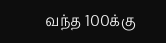வந்த 100க்கு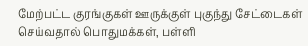மேற்பட்ட குரங்குகள் ஊருக்குள் புகுந்து சேட்டைகள் செய்வதால் பொதுமக்கள், பள்ளி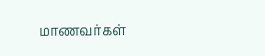மாணவர்கள்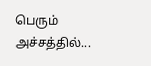பெரும் அச்சத்தில்...